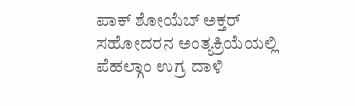ಪಾಕ್ ಶೋಯೆಬ್ ಅಕ್ತರ್ ಸಹೋದರನ ಅಂತ್ಯಕ್ರಿಯೆಯಲ್ಲಿ ಪೆಹಲ್ಗಾಂ ಉಗ್ರ ದಾಳಿ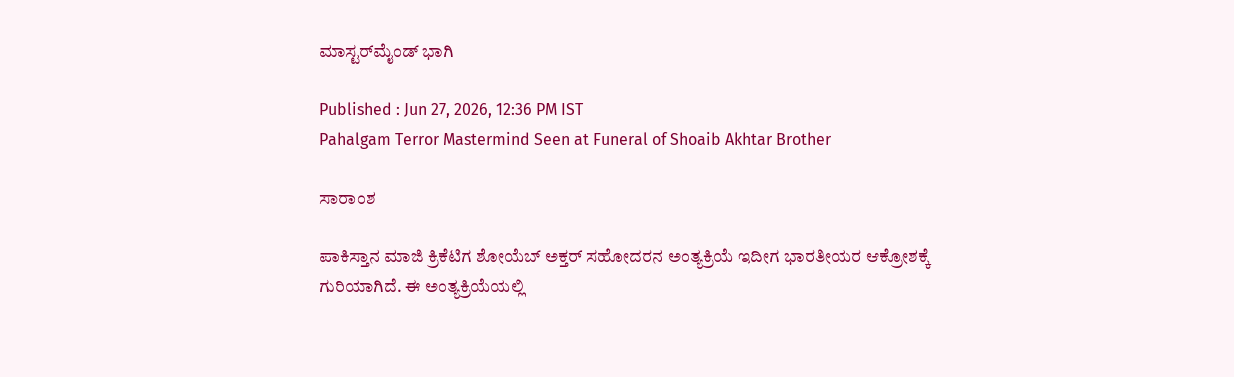ಮಾಸ್ಟರ್‌ಮೈಂಡ್ ಭಾಗಿ

Published : Jun 27, 2026, 12:36 PM IST
Pahalgam Terror Mastermind Seen at Funeral of Shoaib Akhtar Brother

ಸಾರಾಂಶ

ಪಾಕಿಸ್ತಾನ ಮಾಜಿ ಕ್ರಿಕೆಟಿಗ ಶೋಯೆಬ್ ಅಕ್ತರ್ ಸಹೋದರನ ಅಂತ್ಯಕ್ರಿಯೆ ಇದೀಗ ಭಾರತೀಯರ ಆಕ್ರೋಶಕ್ಕೆ ಗುರಿಯಾಗಿದೆ. ಈ ಅಂತ್ಯಕ್ರಿಯೆಯಲ್ಲಿ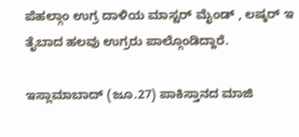ಪೆಹಲ್ಗಾಂ ಉಗ್ರ ದಾಳಿಯ ಮಾಸ್ಟರ್ ಮೈಂಡ್ , ಲಷ್ಕರ್ ಇ ತೈಬಾದ ಹಲವು ಉಗ್ರರು ಪಾಲ್ಗೊಂಡಿದ್ದಾರೆ.

ಇಸ್ಲಾಮಾಬಾದ್ (ಜೂ.27) ಪಾಕಿಸ್ತಾನದ ಮಾಜಿ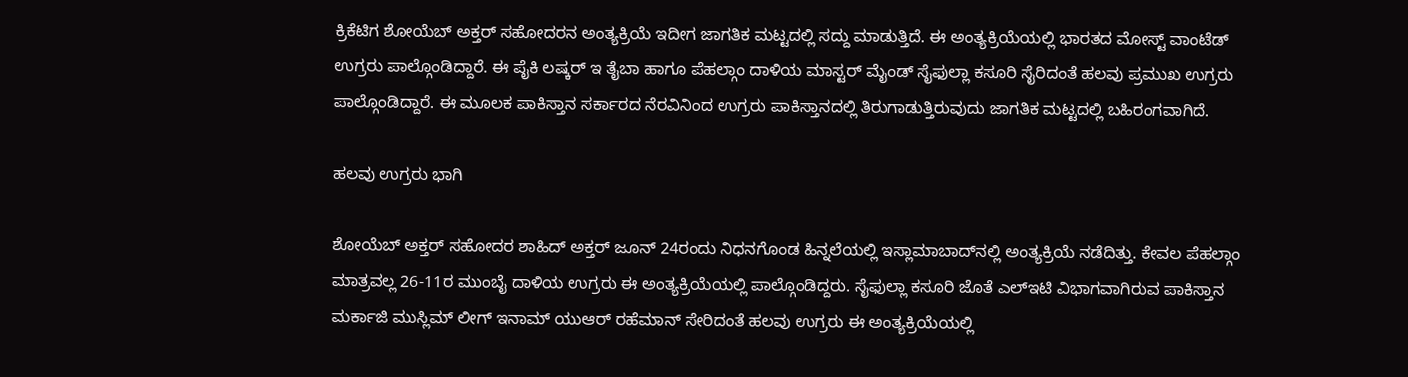ಕ್ರಿಕೆಟಿಗ ಶೋಯೆಬ್ ಅಕ್ತರ್ ಸಹೋದರನ ಅಂತ್ಯಕ್ರಿಯೆ ಇದೀಗ ಜಾಗತಿಕ ಮಟ್ಟದಲ್ಲಿ ಸದ್ದು ಮಾಡುತ್ತಿದೆ. ಈ ಅಂತ್ಯಕ್ರಿಯೆಯಲ್ಲಿ ಭಾರತದ ಮೋಸ್ಟ್ ವಾಂಟೆಡ್ ಉಗ್ರರು ಪಾಲ್ಗೊಂಡಿದ್ದಾರೆ. ಈ ಪೈಕಿ ಲಷ್ಕರ್ ಇ ತೈಬಾ ಹಾಗೂ ಪೆಹಲ್ಗಾಂ ದಾಳಿಯ ಮಾಸ್ಟರ್ ಮೈಂಡ್ ಸೈಫುಲ್ಲಾ ಕಸೂರಿ ಸೈರಿದಂತೆ ಹಲವು ಪ್ರಮುಖ ಉಗ್ರರು ಪಾಲ್ಗೊಂಡಿದ್ದಾರೆ. ಈ ಮೂಲಕ ಪಾಕಿಸ್ತಾನ ಸರ್ಕಾರದ ನೆರವಿನಿಂದ ಉಗ್ರರು ಪಾಕಿಸ್ತಾನದಲ್ಲಿ ತಿರುಗಾಡುತ್ತಿರುವುದು ಜಾಗತಿಕ ಮಟ್ಟದಲ್ಲಿ ಬಹಿರಂಗವಾಗಿದೆ.

ಹಲವು ಉಗ್ರರು ಭಾಗಿ

ಶೋಯೆಬ್ ಅಕ್ತರ್ ಸಹೋದರ ಶಾಹಿದ್ ಅಕ್ತರ್ ಜೂನ್ 24ರಂದು ನಿಧನಗೊಂಡ ಹಿನ್ನಲೆಯಲ್ಲಿ ಇಸ್ಲಾಮಾಬಾದ್‌ನಲ್ಲಿ ಅಂತ್ಯಕ್ರಿಯೆ ನಡೆದಿತ್ತು. ಕೇವಲ ಪೆಹಲ್ಗಾಂ ಮಾತ್ರವಲ್ಲ 26-11ರ ಮುಂಬೈ ದಾಳಿಯ ಉಗ್ರರು ಈ ಅಂತ್ಯಕ್ರಿಯೆಯಲ್ಲಿ ಪಾಲ್ಗೊಂಡಿದ್ದರು. ಸೈಫುಲ್ಲಾ ಕಸೂರಿ ಜೊತೆ ಎಲ್ಇಟಿ ವಿಭಾಗವಾಗಿರುವ ಪಾಕಿಸ್ತಾನ ಮರ್ಕಾಜಿ ಮುಸ್ಲಿಮ್ ಲೀಗ್ ಇನಾಮ್ ಯುಆರ್ ರಹೆಮಾನ್ ಸೇರಿದಂತೆ ಹಲವು ಉಗ್ರರು ಈ ಅಂತ್ಯಕ್ರಿಯೆಯಲ್ಲಿ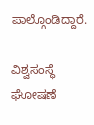ಪಾಲ್ಗೊಂಡಿದ್ದಾರೆ.

ವಿಶ್ವಸಂಸ್ಥೆ ಘೋಷಣೆ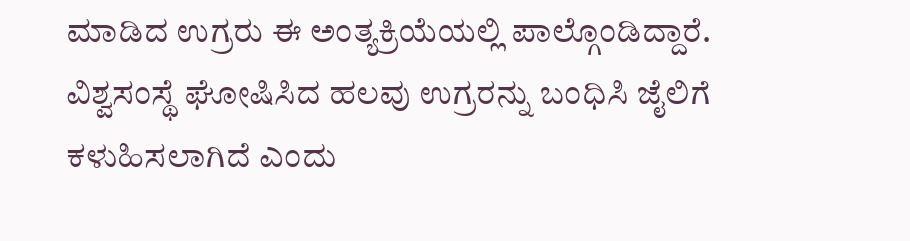ಮಾಡಿದ ಉಗ್ರರು ಈ ಅಂತ್ಯಕ್ರಿಯೆಯಲ್ಲಿ ಪಾಲ್ಗೊಂಡಿದ್ದಾರೆ. ವಿಶ್ವಸಂಸ್ಥೆ ಘೋಷಿಸಿದ ಹಲವು ಉಗ್ರರನ್ನು ಬಂಧಿಸಿ ಜೈಲಿಗೆ ಕಳುಹಿಸಲಾಗಿದೆ ಎಂದು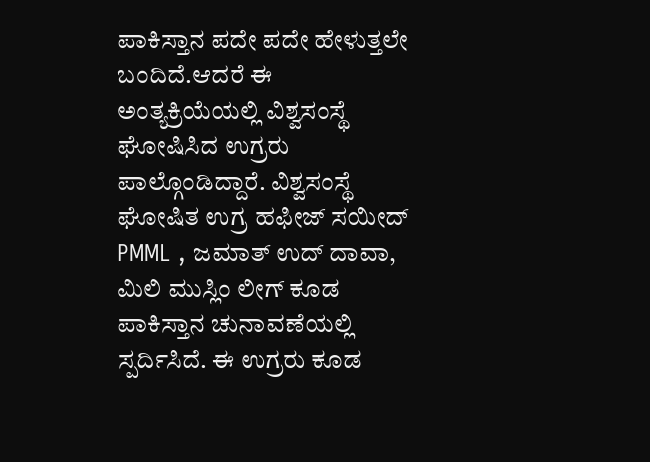ಪಾಕಿಸ್ತಾನ ಪದೇ ಪದೇ ಹೇಳುತ್ತಲೇ ಬಂದಿದೆ.ಆದರೆ ಈ ಅಂತ್ಯಕ್ರಿಯೆಯಲ್ಲಿ ವಿಶ್ವಸಂಸ್ಥೆ ಘೋಷಿಸಿದ ಉಗ್ರರು ಪಾಲ್ಗೊಂಡಿದ್ದಾರೆ. ವಿಶ್ವಸಂಸ್ಥೆ ಘೋಷಿತ ಉಗ್ರ ಹಫೀಜ್ ಸಯೀದ್ PMML , ಜಮಾತ್ ಉದ್ ದಾವಾ, ಮಿಲಿ ಮುಸ್ಲಿಂ ಲೀಗ್ ಕೂಡ ಪಾಕಿಸ್ತಾನ ಚುನಾವಣೆಯಲ್ಲಿ ಸ್ಪರ್ದಿಸಿದೆ. ಈ ಉಗ್ರರು ಕೂಡ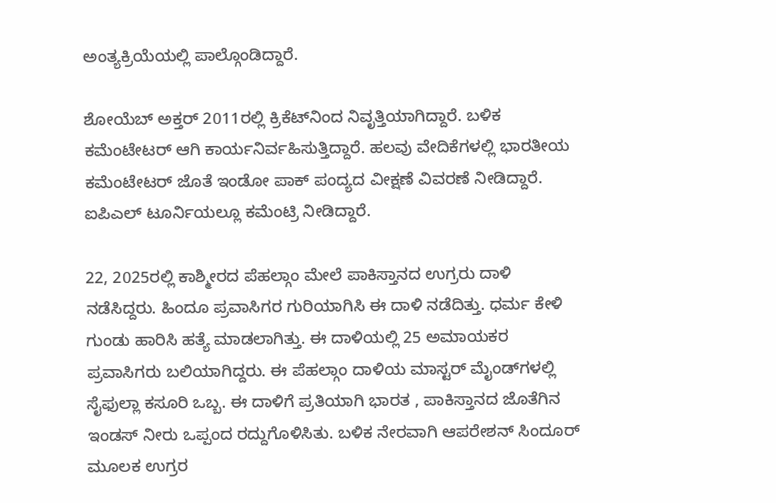ಅಂತ್ಯಕ್ರಿಯೆಯಲ್ಲಿ ಪಾಲ್ಗೊಂಡಿದ್ದಾರೆ.

ಶೋಯೆಬ್ ಅಕ್ತರ್ 2011ರಲ್ಲಿ ಕ್ರಿಕೆಟ್‌ನಿಂದ ನಿವೃತ್ತಿಯಾಗಿದ್ದಾರೆ. ಬಳಿಕ ಕಮೆಂಟೇಟರ್ ಆಗಿ ಕಾರ್ಯನಿರ್ವಹಿಸುತ್ತಿದ್ದಾರೆ. ಹಲವು ವೇದಿಕೆಗಳಲ್ಲಿ ಭಾರತೀಯ ಕಮೆಂಟೇಟರ್ ಜೊತೆ ಇಂಡೋ ಪಾಕ್ ಪಂದ್ಯದ ವೀಕ್ಷಣೆ ವಿವರಣೆ ನೀಡಿದ್ದಾರೆ. ಐಪಿಎಲ್ ಟೂರ್ನಿಯಲ್ಲೂ ಕಮೆಂಟ್ರಿ ನೀಡಿದ್ದಾರೆ.

22, 2025ರಲ್ಲಿ ಕಾಶ್ಮೀರದ ಪೆಹಲ್ಗಾಂ ಮೇಲೆ ಪಾಕಿಸ್ತಾನದ ಉಗ್ರರು ದಾಳಿ ನಡೆಸಿದ್ದರು. ಹಿಂದೂ ಪ್ರವಾಸಿಗರ ಗುರಿಯಾಗಿಸಿ ಈ ದಾಳಿ ನಡೆದಿತ್ತು. ಧರ್ಮ ಕೇಳಿ ಗುಂಡು ಹಾರಿಸಿ ಹತ್ಯೆ ಮಾಡಲಾಗಿತ್ತು. ಈ ದಾಳಿಯಲ್ಲಿ 25 ಅಮಾಯಕರ ಪ್ರವಾಸಿಗರು ಬಲಿಯಾಗಿದ್ದರು. ಈ ಪೆಹಲ್ಗಾಂ ದಾಳಿಯ ಮಾಸ್ಟರ್ ಮೈಂಡ್‌ಗಳಲ್ಲಿ ಸೈಫುಲ್ಲಾ ಕಸೂರಿ ಒಬ್ಬ. ಈ ದಾಳಿಗೆ ಪ್ರತಿಯಾಗಿ ಭಾರತ , ಪಾಕಿಸ್ತಾನದ ಜೊತೆಗಿನ ಇಂಡಸ್ ನೀರು ಒಪ್ಪಂದ ರದ್ದುಗೊಳಿಸಿತು. ಬಳಿಕ ನೇರವಾಗಿ ಆಪರೇಶನ್ ಸಿಂದೂರ್ ಮೂಲಕ ಉಗ್ರರ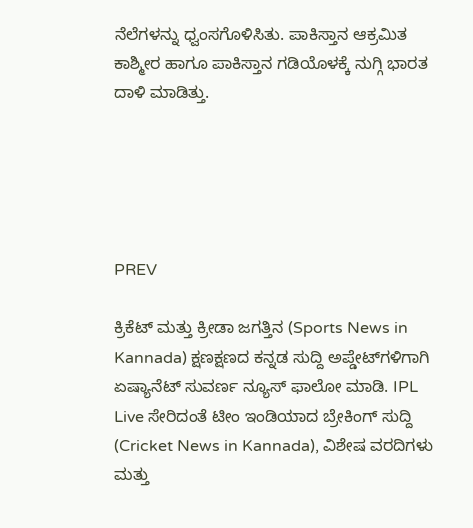ನೆಲೆಗಳನ್ನು ಧ್ವಂಸಗೊಳಿಸಿತು. ಪಾಕಿಸ್ತಾನ ಆಕ್ರಮಿತ ಕಾಶ್ಮೀರ ಹಾಗೂ ಪಾಕಿಸ್ತಾನ ಗಡಿಯೊಳಕ್ಕೆ ನುಗ್ಗಿ ಭಾರತ ದಾಳಿ ಮಾಡಿತ್ತು.





PREV

ಕ್ರಿಕೆಟ್ ಮತ್ತು ಕ್ರೀಡಾ ಜಗತ್ತಿನ (Sports News in Kannada) ಕ್ಷಣಕ್ಷಣದ ಕನ್ನಡ ಸುದ್ದಿ ಅಪ್ಡೇಟ್‌ಗಳಿಗಾಗಿ ಏಷ್ಯಾನೆಟ್ ಸುವರ್ಣ ನ್ಯೂಸ್‌ ಫಾಲೋ ಮಾಡಿ. IPL Live ಸೇರಿದಂತೆ ಟೀಂ ಇಂಡಿಯಾದ ಬ್ರೇಕಿಂಗ್ ಸುದ್ದಿ (Cricket News in Kannada), ವಿಶೇಷ ವರದಿಗಳು ಮತ್ತು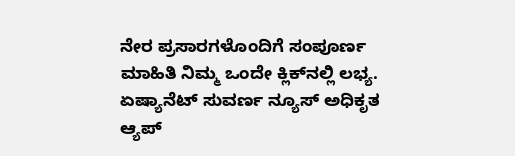ನೇರ ಪ್ರಸಾರಗಳೊಂದಿಗೆ ಸಂಪೂರ್ಣ ಮಾಹಿತಿ ನಿಮ್ಮ ಒಂದೇ ಕ್ಲಿಕ್‌ನಲ್ಲಿ ಲಭ್ಯ. ಏಷ್ಯಾನೆಟ್ ಸುವರ್ಣ ನ್ಯೂಸ್ ಅಧಿಕೃತ ಆ್ಯಪ್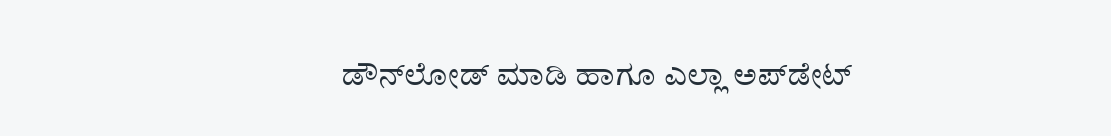ಡೌನ್‌ಲೋಡ್ ಮಾಡಿ ಹಾಗೂ ಎಲ್ಲಾ ಅಪ್‌ಡೇಟ್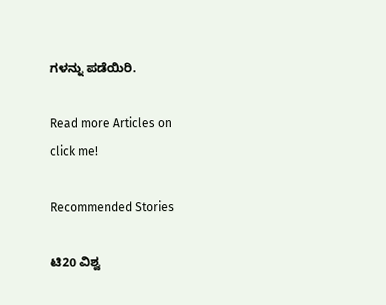ಗಳನ್ನು ಪಡೆಯಿರಿ.

Read more Articles on
click me!

Recommended Stories

ಟಿ20 ವಿಶ್ವ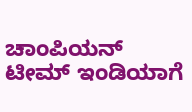ಚಾಂಪಿಯನ್‌ ಟೀಮ್ ಇಂಡಿಯಾಗೆ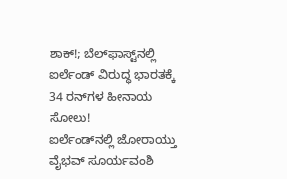ಶಾಕ್!; ಬೆಲ್‌ಫಾಸ್ಟ್‌ನಲ್ಲಿ ಐರ್ಲೆಂಡ್ ವಿರುದ್ಧ ಭಾರತಕ್ಕೆ 34 ರನ್‌ಗಳ ಹೀನಾಯ ಸೋಲು!
ಐರ್ಲೆಂಡ್‌ನಲ್ಲಿ ಜೋರಾಯ್ತು ವೈಭವ್ ಸೂರ್ಯವಂಶಿ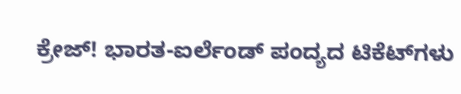ಕ್ರೇಜ್! ಭಾರತ-ಐರ್ಲೆಂಡ್ ಪಂದ್ಯದ ಟಿಕೆಟ್‌ಗಳು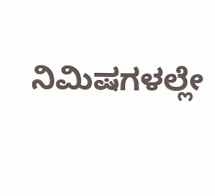ನಿಮಿಷಗಳಲ್ಲೇ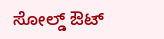ಸೋಲ್ಡ್ ಔಟ್